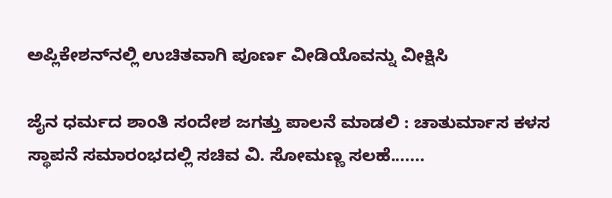ಅಪ್ಲಿಕೇಶನ್‌ನಲ್ಲಿ ಉಚಿತವಾಗಿ ಪೂರ್ಣ ವೀಡಿಯೊವನ್ನು ವೀಕ್ಷಿಸಿ

ಜೈನ ಧರ್ಮದ ಶಾಂತಿ ಸಂದೇಶ ಜಗತ್ತು ಪಾಲನೆ ಮಾಡಲಿ : ಚಾತುರ್ಮಾಸ ಕಳಸ ಸ್ಥಾಪನೆ ಸಮಾರಂಭದಲ್ಲಿ ಸಚಿವ ವಿ. ಸೋಮಣ್ಣ ಸಲಹೆ.......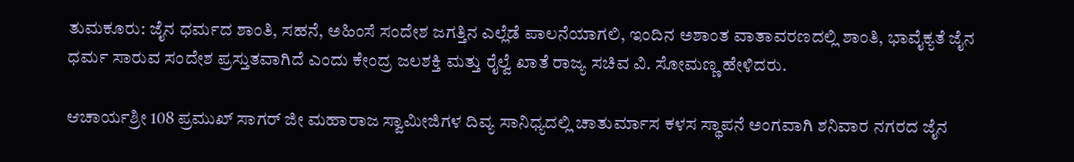ತುಮಕೂರು: ಜೈನ ಧರ್ಮದ ಶಾಂತಿ, ಸಹನೆ, ಅಹಿಂಸೆ ಸಂದೇಶ ಜಗತ್ತಿನ ಎಲ್ಲೆಡೆ ಪಾಲನೆಯಾಗಲಿ, ಇಂದಿನ ಅಶಾಂತ ವಾತಾವರಣದಲ್ಲಿ ಶಾಂತಿ, ಭಾವೈಕ್ಯತೆ ಜೈನ ಧರ್ಮ ಸಾರುವ ಸಂದೇಶ ಪ್ರಸ್ತುತವಾಗಿದೆ ಎಂದು ಕೇಂದ್ರ ಜಲಶಕ್ತಿ ಮತ್ತು ರೈಲ್ವೆ ಖಾತೆ ರಾಜ್ಯ ಸಚಿವ ವಿ. ಸೋಮಣ್ಣ ಹೇಳಿದರು.

ಆಚಾರ್ಯಶ್ರೀ 108 ಪ್ರಮುಖ್ ಸಾಗರ್ ಜೀ ಮಹಾರಾಜ ಸ್ವಾಮೀಜಿಗಳ ದಿವ್ಯ ಸಾನಿಧ್ಯದಲ್ಲಿ ಚಾತುರ್ಮಾಸ ಕಳಸ ಸ್ಥಾಪನೆ ಅಂಗವಾಗಿ ಶನಿವಾರ ನಗರದ ಜೈನ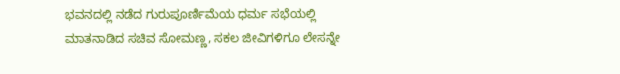ಭವನದಲ್ಲಿ ನಡೆದ ಗುರುಪೂರ್ಣಿಮೆಯ ಧರ್ಮ ಸಭೆಯಲ್ಲಿ ಮಾತನಾಡಿದ ಸಚಿವ ಸೋಮಣ್ಣ, ಸಕಲ ಜೀವಿಗಳಿಗೂ ಲೇಸನ್ನೇ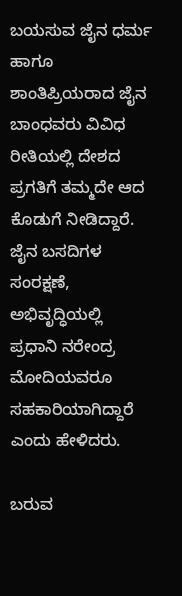ಬಯಸುವ ಜೈನ ಧರ್ಮ ಹಾಗೂ ಶಾಂತಿಪ್ರಿಯರಾದ ಜೈನ ಬಾಂಧವರು ವಿವಿಧ ರೀತಿಯಲ್ಲಿ ದೇಶದ ಪ್ರಗತಿಗೆ ತಮ್ಮದೇ ಆದ ಕೊಡುಗೆ ನೀಡಿದ್ದಾರೆ. ಜೈನ ಬಸದಿಗಳ ಸಂರಕ್ಷಣೆ, ಅಭಿವೃದ್ಧಿಯಲ್ಲಿ ಪ್ರಧಾನಿ ನರೇಂದ್ರ ಮೋದಿಯವರೂ ಸಹಕಾರಿಯಾಗಿದ್ದಾರೆ ಎಂದು ಹೇಳಿದರು.

ಬರುವ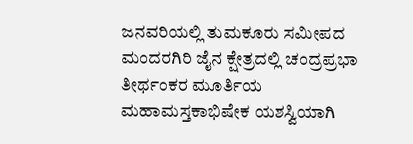ಜನವರಿಯಲ್ಲಿ ತುಮಕೂರು ಸಮೀಪದ ಮಂದರಗಿರಿ ಜೈನ ಕ್ಷೇತ್ರದಲ್ಲಿ ಚಂದ್ರಪ್ರಭಾ ತೀರ್ಥಂಕರ ಮೂರ್ತಿಯ ಮಹಾಮಸ್ತಕಾಭಿಷೇಕ ಯಶಸ್ವಿಯಾಗಿ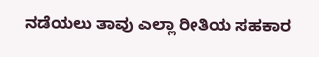ನಡೆಯಲು ತಾವು ಎಲ್ಲಾ ರೀತಿಯ ಸಹಕಾರ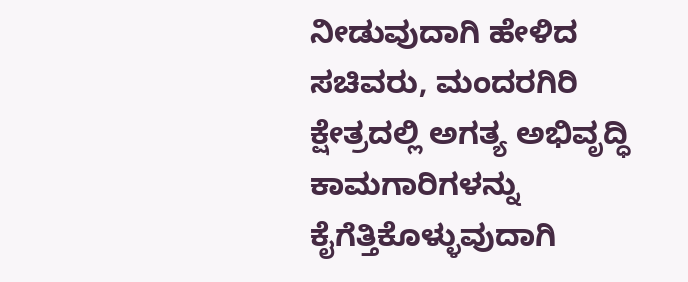ನೀಡುವುದಾಗಿ ಹೇಳಿದ ಸಚಿವರು, ಮಂದರಗಿರಿ ಕ್ಷೇತ್ರದಲ್ಲಿ ಅಗತ್ಯ ಅಭಿವೃದ್ಧಿ ಕಾಮಗಾರಿಗಳನ್ನು ಕೈಗೆತ್ತಿಕೊಳ್ಳುವುದಾಗಿ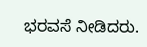ಭರವಸೆ ನೀಡಿದರು.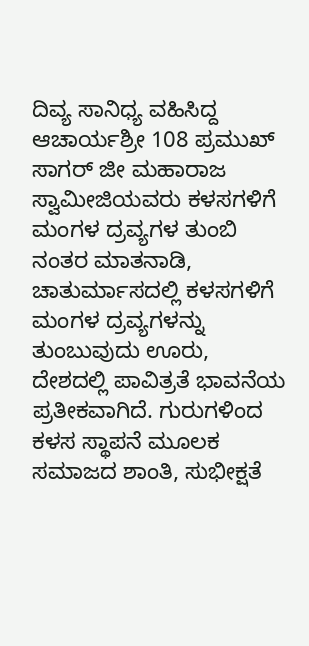ದಿವ್ಯ ಸಾನಿಧ್ಯ ವಹಿಸಿದ್ದ ಆಚಾರ್ಯಶ್ರೀ 108 ಪ್ರಮುಖ್ ಸಾಗರ್ ಜೀ ಮಹಾರಾಜ ಸ್ವಾಮೀಜಿಯವರು ಕಳಸಗಳಿಗೆ ಮಂಗಳ ದ್ರವ್ಯಗಳ ತುಂಬಿ ನಂತರ ಮಾತನಾಡಿ, ಚಾತುರ್ಮಾಸದಲ್ಲಿ ಕಳಸಗಳಿಗೆ ಮಂಗಳ ದ್ರವ್ಯಗಳನ್ನು ತುಂಬುವುದು ಊರು, ದೇಶದಲ್ಲಿ ಪಾವಿತ್ರತೆ ಭಾವನೆಯ ಪ್ರತೀಕವಾಗಿದೆ. ಗುರುಗಳಿಂದ ಕಳಸ ಸ್ಥಾಪನೆ ಮೂಲಕ ಸಮಾಜದ ಶಾಂತಿ, ಸುಭೀಕ್ಷತೆ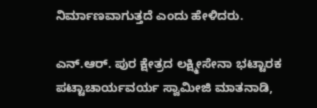ನಿರ್ಮಾಣವಾಗುತ್ತದೆ ಎಂದು ಹೇಳಿದರು.

ಎನ್.ಆರ್. ಪುರ ಕ್ಷೇತ್ರದ ಲಕ್ಷ್ಮೀಸೇನಾ ಭಟ್ಟಾರಕ ಪಟ್ಟಾಚಾರ್ಯವರ್ಯ ಸ್ವಾಮೀಜಿ ಮಾತನಾಡಿ,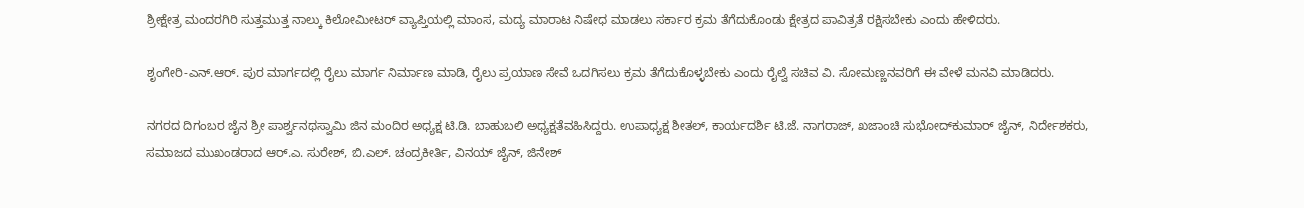ಶ್ರೀಕ್ಷೇತ್ರ ಮಂದರಗಿರಿ ಸುತ್ತಮುತ್ತ ನಾಲ್ಕು ಕಿಲೋಮೀಟರ್ ವ್ಯಾಪ್ತಿಯಲ್ಲಿ ಮಾಂಸ, ಮದ್ಯ ಮಾರಾಟ ನಿಷೇಧ ಮಾಡಲು ಸರ್ಕಾರ ಕ್ರಮ ತೆಗೆದುಕೊಂಡು ಕ್ಷೇತ್ರದ ಪಾವಿತ್ರತೆ ರಕ್ಷಿಸಬೇಕು ಎಂದು ಹೇಳಿದರು.

ಶೃಂಗೇರಿ-ಎನ್.ಆರ್. ಪುರ ಮಾರ್ಗದಲ್ಲಿ ರೈಲು ಮಾರ್ಗ ನಿರ್ಮಾಣ ಮಾಡಿ, ರೈಲು ಪ್ರಯಾಣ ಸೇವೆ ಒದಗಿಸಲು ಕ್ರಮ ತೆಗೆದುಕೊಳ್ಳಬೇಕು ಎಂದು ರೈಲ್ವೆ ಸಚಿವ ವಿ. ಸೋಮಣ್ಣನವರಿಗೆ ಈ ವೇಳೆ ಮನವಿ ಮಾಡಿದರು.

ನಗರದ ದಿಗಂಬರ ಜೈನ ಶ್ರೀ ಪಾರ್ಶ್ವನಥಸ್ವಾಮಿ ಜಿನ ಮಂದಿರ ಅಧ್ಯಕ್ಷ ಟಿ.ಡಿ. ಬಾಹುಬಲಿ ಅಧ್ಯಕ್ಷತೆವಹಿಸಿದ್ದರು. ಉಪಾಧ್ಯಕ್ಷ ಶೀತಲ್, ಕಾರ್ಯದರ್ಶಿ ಟಿ.ಜೆ. ನಾಗರಾಜ್, ಖಜಾಂಚಿ ಸುಭೋದ್‌ಕುಮಾರ್ ಜೈನ್, ನಿರ್ದೇಶಕರು, ಸಮಾಜದ ಮುಖಂಡರಾದ ಆರ್.ಎ. ಸುರೇಶ್, ಬಿ.ಎಲ್. ಚಂದ್ರಕೀರ್ತಿ, ವಿನಯ್ ಜೈನ್, ಜಿನೇಶ್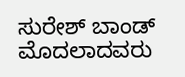ಸುರೇಶ್ ಬಾಂಡ್ ಮೊದಲಾದವರು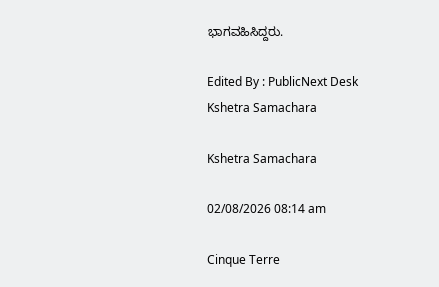ಭಾಗವಹಿಸಿದ್ದರು.

Edited By : PublicNext Desk
Kshetra Samachara

Kshetra Samachara

02/08/2026 08:14 am

Cinque Terre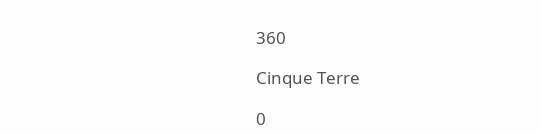360

Cinque Terre

0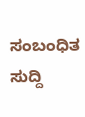ಸಂಬಂಧಿತ ಸುದ್ದಿ